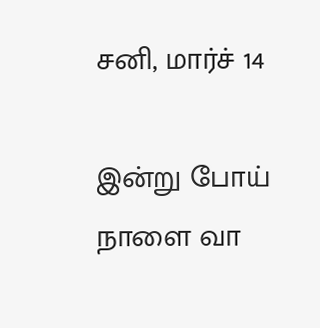சனி, மார்ச் 14

இன்று போய் நாளை வா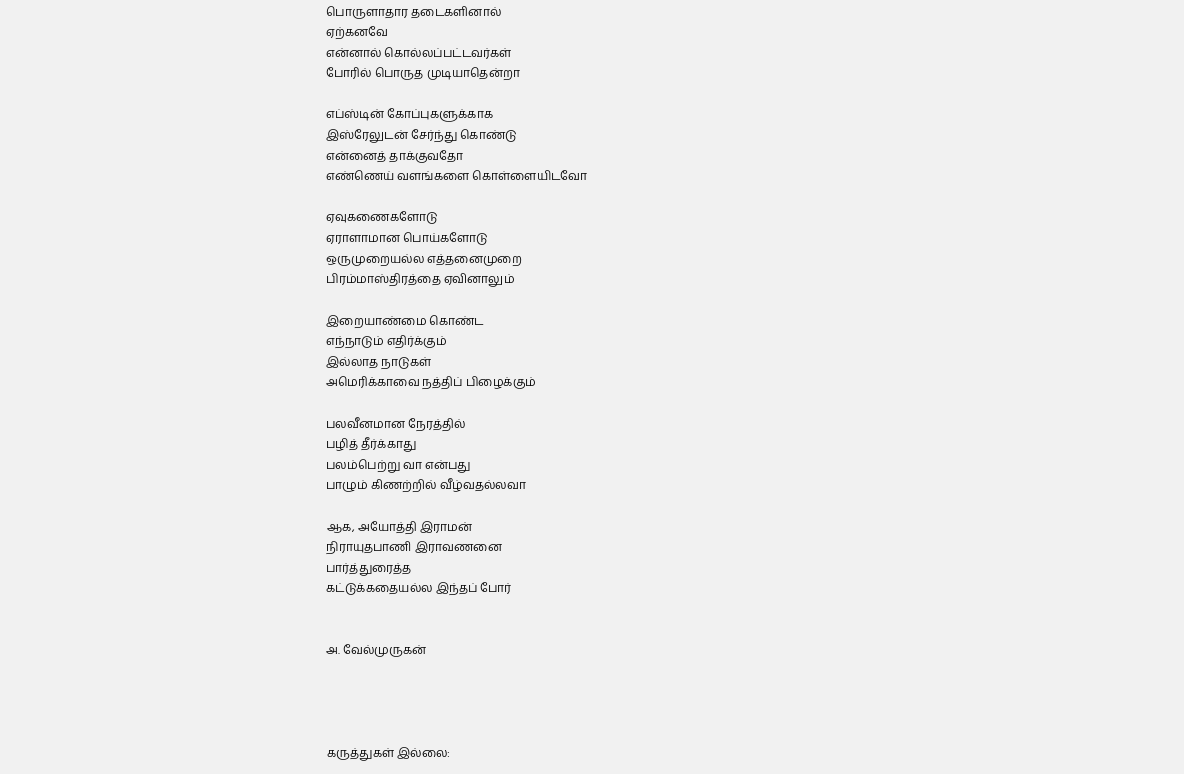பொருளாதார தடைகளினால்
ஏற்கனவே
என்னால் கொல்லப்பட்டவர்கள்
போரில் பொருத முடியாதென்றா

எப்ஸ்டின் கோப்புகளுக்காக
இஸ்ரேலுடன் சேர்ந்து கொண்டு
என்னைத் தாக்குவதோ
எண்ணெய் வளங்களை கொள்ளையிடவோ

ஏவுகணைகளோடு
ஏராளாமான பொய்களோடு
ஒருமுறையல்ல எத்தனைமுறை
பிரம்மாஸ்திரத்தை ஏவினாலும்

இறையாண்மை கொண்ட
எந்நாடும் எதிர்க்கும்
இல்லாத நாடுகள்
அமெரிக்காவை நத்திப் பிழைக்கும்

பலவீனமான நேரத்தில்
பழித் தீர்க்காது
பலம்பெற்று வா என்பது
பாழும் கிணற்றில் வீழ்வதல்லவா

ஆக, அயோத்தி இராமன்
நிராயுதபாணி இராவணனை
பார்த்துரைத்த
கட்டுக்கதையல்ல இந்தப் போர்


அ. வேல்முருகன்




கருத்துகள் இல்லை: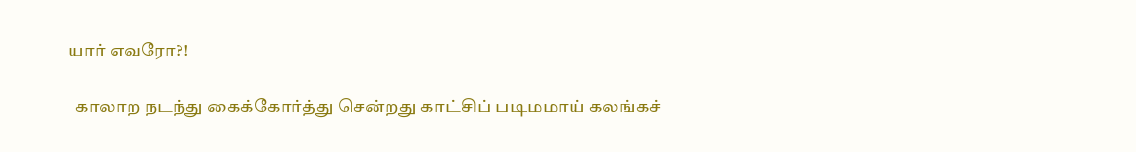யார் எவரோ?!

  காலாற நடந்து கைக்கோர்த்து சென்றது காட்சிப் படிமமாய் கலங்கச்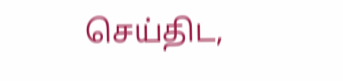செய்திட,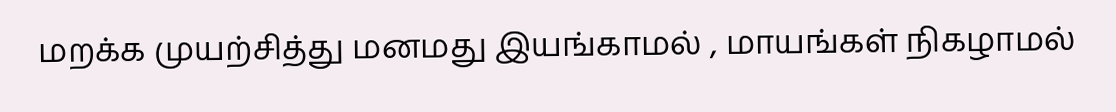மறக்க முயற்சித்து மனமது இயங்காமல் , மாயங்கள் நிகழாமல்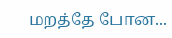மறத்தே போன...